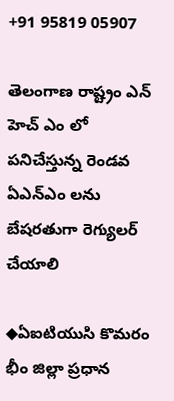+91 95819 05907

తెలంగాణ రాష్ట్రం ఎన్ హెచ్ ఎం లో పనిచేస్తున్న రెండవ ఏఎన్ఎం లను బేషరతుగా రెగ్యులర్ చేయాలి

◆ఏఐటియుసి కొమరం భీం జిల్లా ప్రధాన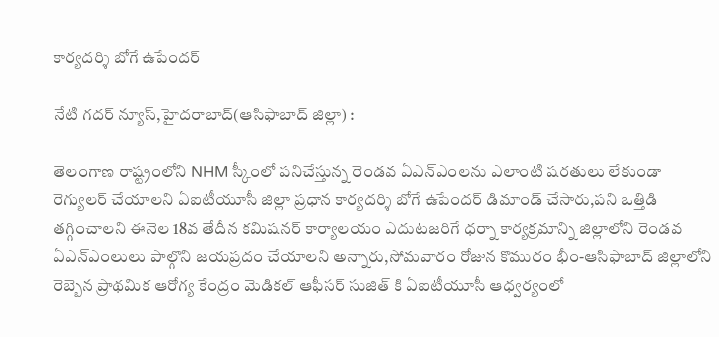కార్యదర్శి బోగే ఉపేందర్

నేటి గదర్ న్యూస్,హైదరాబాద్(ఆసిఫాబాద్ జిల్లా) :

తెలంగాణ రాష్ట్రంలోని NHM స్కీంలో పనిచేస్తున్న రెండవ ఏఎన్ఎంలను ఎలాంటి షరతులు లేకుండా రెగ్యులర్ చేయాలని ఏఐటీయూసీ జిల్లా ప్రధాన కార్యదర్శి బోగే ఉపేందర్ డిమాండ్ చేసారు,పని ఒత్తిడి తగ్గించాలని ఈనెల 18వ తేదీన కమిషనర్ కార్యాలయం ఎదుటజరిగే ధర్నా కార్యక్రమాన్ని జిల్లాలోని రెండవ ఏఎన్ఎంలులు పాల్గొని జయప్రదం చేయాలని అన్నారు,సోమవారం రోజున కొమురం భీం-ఆసిఫాబాద్ జిల్లాలోని రెబ్బెన ప్రాథమిక ఆరోగ్య కేంద్రం మెడికల్ ఆఫీసర్ సుజిత్ కి ఏఐటీయూసీ ఆధ్వర్యంలో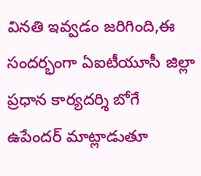వినతి ఇవ్వడం జరిగింది,ఈ సందర్భంగా ఏఐటీయూసీ జిల్లా ప్రధాన కార్యదర్శి బోగే ఉపేందర్ మాట్లాడుతూ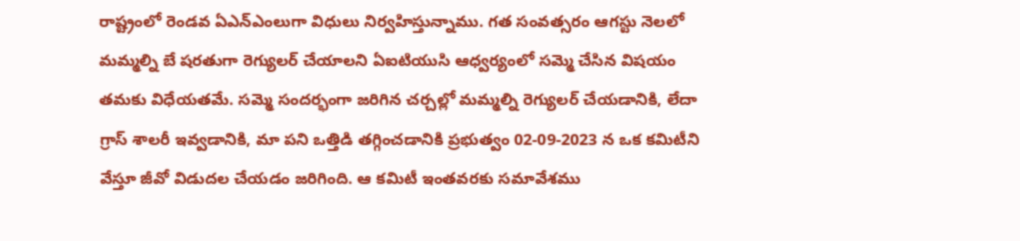రాష్ట్రంలో రెండవ ఏఎన్ఎంలుగా విధులు నిర్వహిస్తున్నాము. గత సంవత్సరం ఆగస్టు నెలలో మమ్మల్ని బే షరతుగా రెగ్యులర్ చేయాలని ఏఐటియుసి ఆధ్వర్యంలో సమ్మె చేసిన విషయం తమకు విధేయతమే. సమ్మె సందర్భంగా జరిగిన చర్చల్లో మమ్మల్ని రెగ్యులర్ చేయడానికి, లేదా గ్రాస్ శాలరీ ఇవ్వడానికి, మా పని ఒత్తిడి తగ్గించడానికి ప్రభుత్వం 02-09-2023 న ఒక కమిటీని వేస్తూ జీవో విడుదల చేయడం జరిగింది. ఆ కమిటీ ఇంతవరకు సమావేశము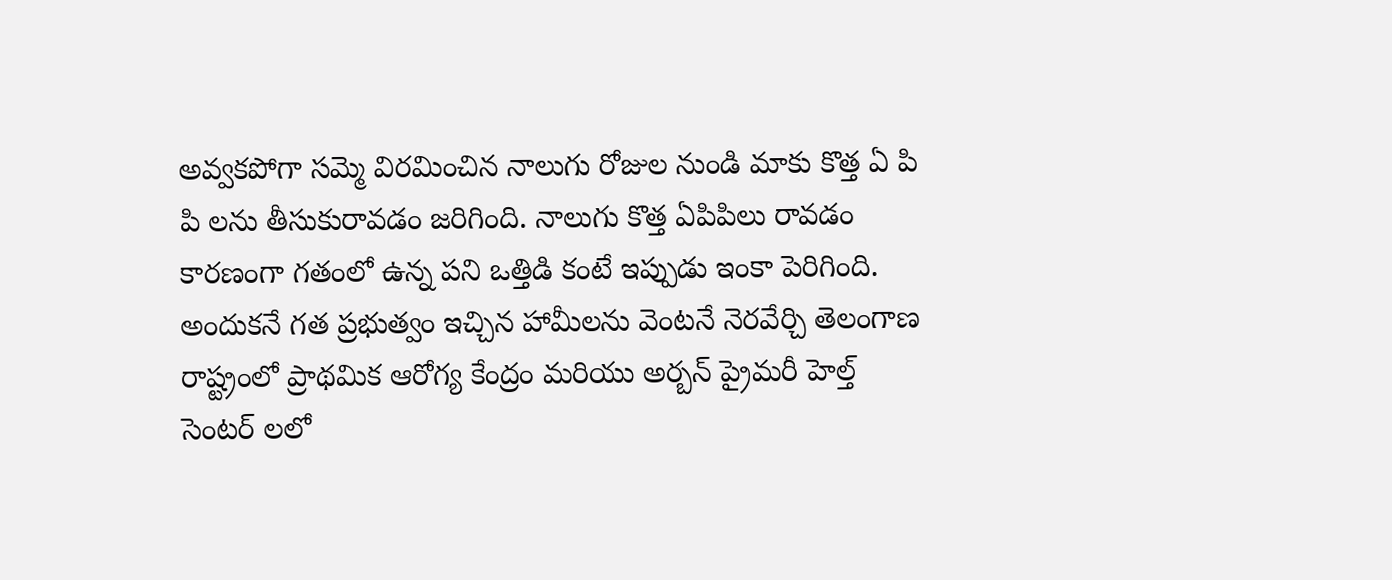అవ్వకపోగా సమ్మె విరమించిన నాలుగు రోజుల నుండి మాకు కొత్త ఏ పి పి లను తీసుకురావడం జరిగింది. నాలుగు కొత్త ఏపిపిలు రావడం కారణంగా గతంలో ఉన్న పని ఒత్తిడి కంటే ఇప్పుడు ఇంకా పెరిగింది. అందుకనే గత ప్రభుత్వం ఇచ్చిన హామీలను వెంటనే నెరవేర్చి తెలంగాణ రాష్ట్రంలో ప్రాథమిక ఆరోగ్య కేంద్రం మరియు అర్బన్ ప్రైమరీ హెల్త్ సెంటర్ లలో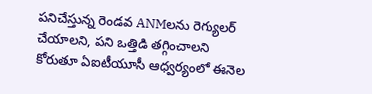పనిచేస్తున్న రెండవ ANMలను రెగ్యులర్ చేయాలని, పని ఒత్తిడి తగ్గించాలని కోరుతూ ఏఐటీయూసీ ఆధ్వర్యంలో ఈనెల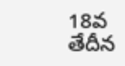18వ తేదీన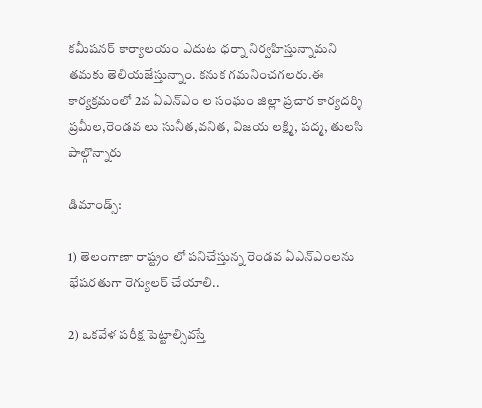కమీషనర్ కార్యాలయం ఎదుట ధర్నా నిర్వహిస్తున్నామని తమకు తెలియజేస్తున్నాం. కనుక గమనించగలరు.ఈ కార్యక్రమంలో 2వ ఏఎన్ఎం ల సంఘం జిల్లా ప్రచార కార్యదర్శి ప్రమీల,రెండవ లు సునీత,వనిత, విజయ లక్ష్మి, పద్మ, తులసి పాల్గొన్నారు

డిమాండ్స్:

1) తెలంగాణా రాష్ట్రం లో పనిచేస్తున్న రెండవ ఏఎన్ఎంలను భేషరతుగా రెగ్యులర్ చేయాలి..

2) ఒకవేళ పరీక్ష పెట్టాల్సివస్తే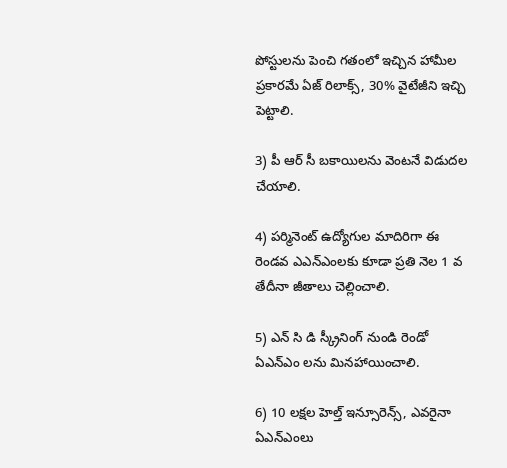పోస్టులను పెంచి గతంలో ఇచ్చిన హామీల ప్రకారమే ఏజ్ రిలాక్స్, 30% వైటేజీని ఇచ్చి పెట్టాలి.

3) పీ ఆర్ సీ బకాయిలను వెంటనే విడుదల చేయాలి.

4) పర్మినెంట్ ఉద్యోగుల మాదిరిగా ఈ రెండవ ఎఎన్ఎంలకు కూడా ప్రతి నెల 1 వ తేదీనా జీతాలు చెల్లించాలి.

5) ఎన్ సి డి స్క్రీనింగ్ నుండి రెండో ఏఎన్ఎం లను మినహాయించాలి.

6) 10 లక్షల హెల్త్ ఇన్సూరెన్స్, ఎవరైనా ఏఎన్ఎంలు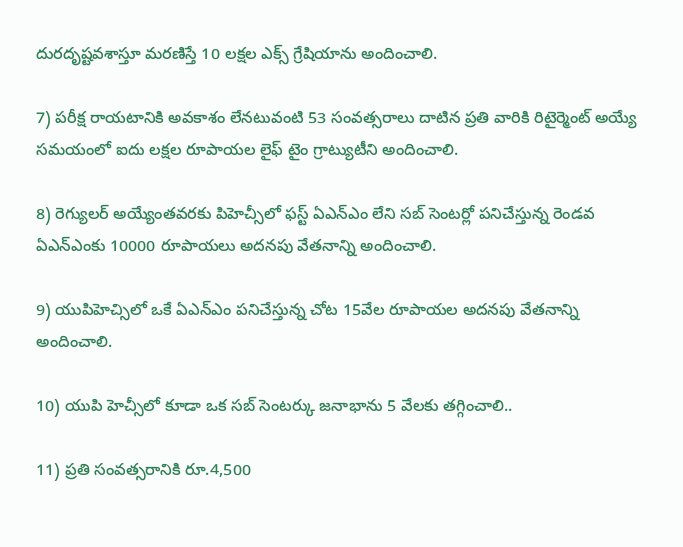దురదృష్టవశాస్తూ మరణిస్తే 10 లక్షల ఎక్స్ గ్రేషియాను అందించాలి.

7) పరీక్ష రాయటానికి అవకాశం లేనటువంటి 53 సంవత్సరాలు దాటిన ప్రతి వారికి రిటైర్మెంట్ అయ్యే సమయంలో ఐదు లక్షల రూపాయల లైఫ్ టైం గ్రాట్యుటీని అందించాలి.

8) రెగ్యులర్ అయ్యేంతవరకు పిహెచ్సీలో ఫస్ట్ ఏఎన్ఎం లేని సబ్ సెంటర్లో పనిచేస్తున్న రెండవ ఏఎన్ఎంకు 10000 రూపాయలు అదనపు వేతనాన్ని అందించాలి.

9) యుపిహెచ్సిలో ఒకే ఏఎన్ఎం పనిచేస్తున్న చోట 15వేల రూపాయల అదనపు వేతనాన్ని అందించాలి.

10) యుపి హెచ్సీలో కూడా ఒక సబ్ సెంటర్కు జనాభాను 5 వేలకు తగ్గించాలి..

11) ప్రతి సంవత్సరానికి రూ.4,500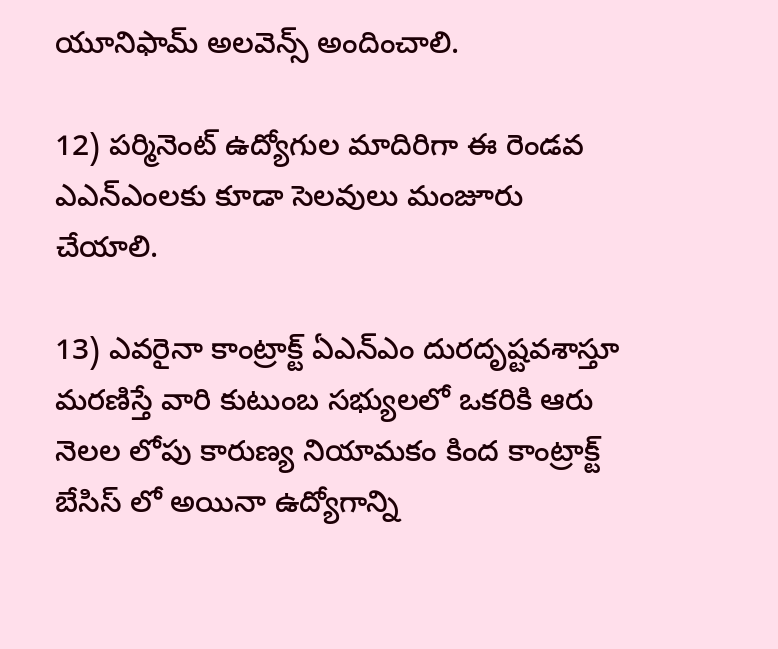యూనిఫామ్ అలవెన్స్ అందించాలి.

12) పర్మినెంట్ ఉద్యోగుల మాదిరిగా ఈ రెండవ ఎఎన్ఎంలకు కూడా సెలవులు మంజూరు చేయాలి.

13) ఎవరైనా కాంట్రాక్ట్ ఏఎన్ఎం దురదృష్టవశాస్తూ మరణిస్తే వారి కుటుంబ సభ్యులలో ఒకరికి ఆరు నెలల లోపు కారుణ్య నియామకం కింద కాంట్రాక్ట్ బేసిస్ లో అయినా ఉద్యోగాన్ని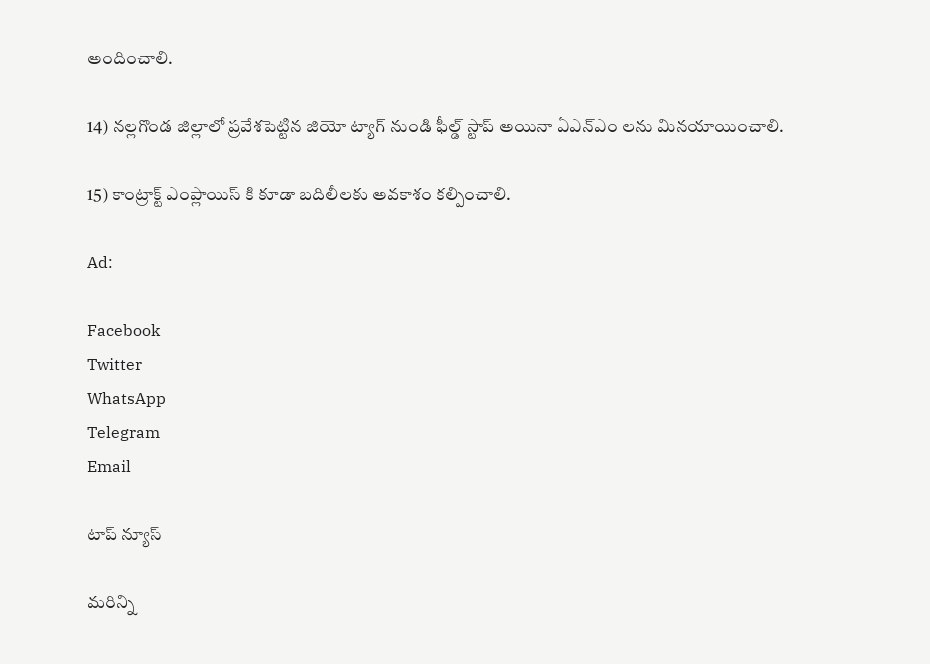అందించాలి.

14) నల్లగొండ జిల్లాలో ప్రవేశపెట్టిన జియో ట్యాగ్ నుండి ఫీల్డ్ స్టాప్ అయినా ఏఎన్ఎం లను మినయాయించాలి.

15) కాంట్రాక్ట్ ఎంప్లాయిస్ కి కూడా బదిలీలకు అవకాశం కల్పించాలి.

Ad:

Facebook
Twitter
WhatsApp
Telegram
Email

టాప్ న్యూస్

మరిన్ని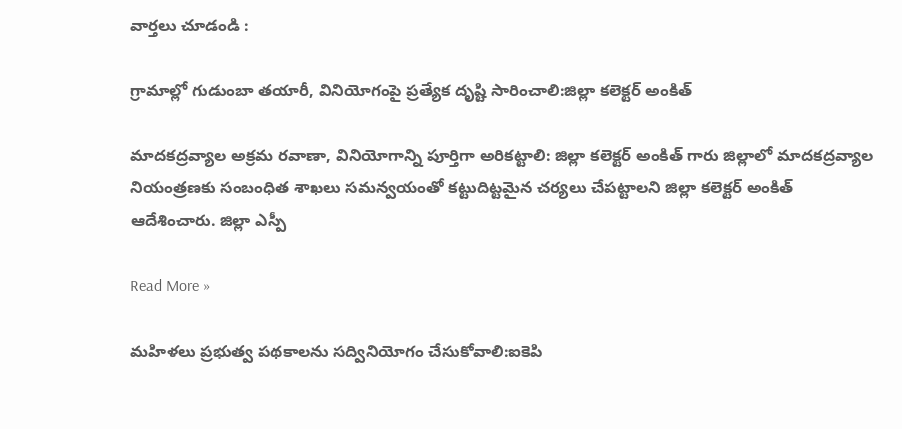వార్తలు చూడండి :

గ్రామాల్లో గుడుంబా తయారీ, వినియోగంపై ప్రత్యేక దృష్టి సారించాలి:జిల్లా కలెక్టర్ అంకిత్

మాదకద్రవ్యాల అక్రమ రవాణా, వినియోగాన్ని పూర్తిగా అరికట్టాలి: జిల్లా కలెక్టర్ అంకిత్ గారు జిల్లాలో మాదకద్రవ్యాల నియంత్రణకు సంబంధిత శాఖలు సమన్వయంతో కట్టుదిట్టమైన చర్యలు చేపట్టాలని జిల్లా కలెక్టర్ అంకిత్ ఆదేశించారు. జిల్లా ఎస్పీ

Read More »

మహిళలు ప్రభుత్వ పథకాలను సద్వినియోగం చేసుకోవాలి:ఐకెపి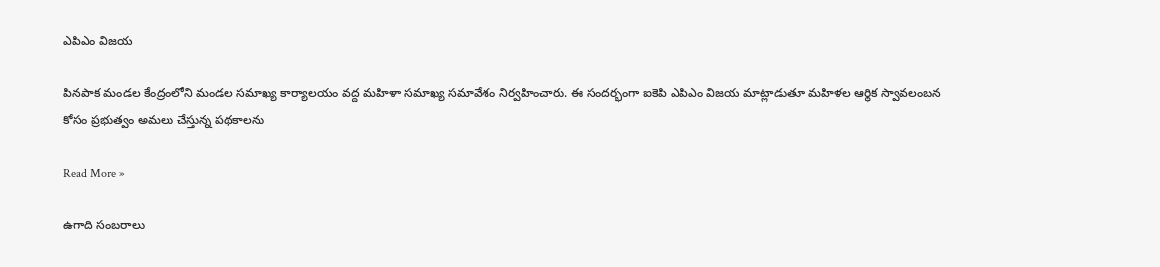ఎపిఎం విజయ

పినపాక మండల కేంద్రంలోని మండల సమాఖ్య కార్యాలయం వద్ద మహిళా సమాఖ్య సమావేశం నిర్వహించారు. ఈ సందర్భంగా ఐకెపి ఎపిఎం విజయ మాట్లాడుతూ మహిళల ఆర్థిక స్వావలంబన కోసం ప్రభుత్వం అమలు చేస్తున్న పథకాలను

Read More »

ఉగాది సంబరాలు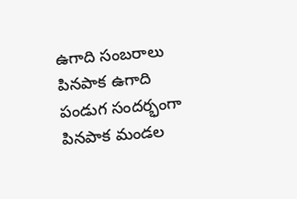ఉగాది సంబరాలు పినపాక ఉగాది పండుగ సందర్భంగా పినపాక మండల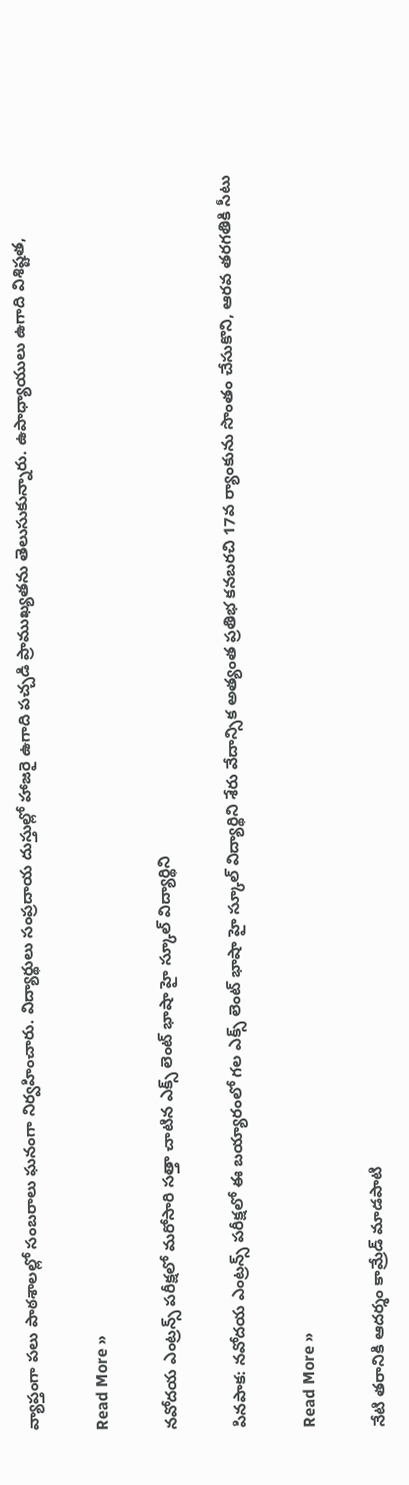వ్యాప్తంగా పలు పాఠశాలల్లో సంబరాలు ఘనంగా నిర్వహించారు. విద్యార్థులు సంప్రదాయ దుస్తుల్లో హాజరై ఉగాది పచ్చడి ప్రాముఖ్యతను తెలుసుకున్నారు. ఉపాధ్యాయులు ఉగాది విశిష్టత,

Read More »

నవోదయ ఎంట్రన్స్ పరీక్షలో మరోసారి సత్తా చాటిన ఎక్స్ లెంట్ భాషా హై స్కూల్ విద్యార్థిని

పినపాక: నవోదయ ఎంట్రన్స్ పరీక్షలో ఈ బయ్యారంలో గల ఎక్స్ లెంట్ భాషా హై స్కూల్ విద్యార్థిని శేరు వేదాన్సిక అత్యంత ప్రతిభ కనబరచి 17వ ర్యాంకును సొంతం చేసుకొని, ఆరవ తరగతికి సీటు

Read More »

నేటి తరానికి ఆదర్శం కామ్రేడ్ మాడపాటి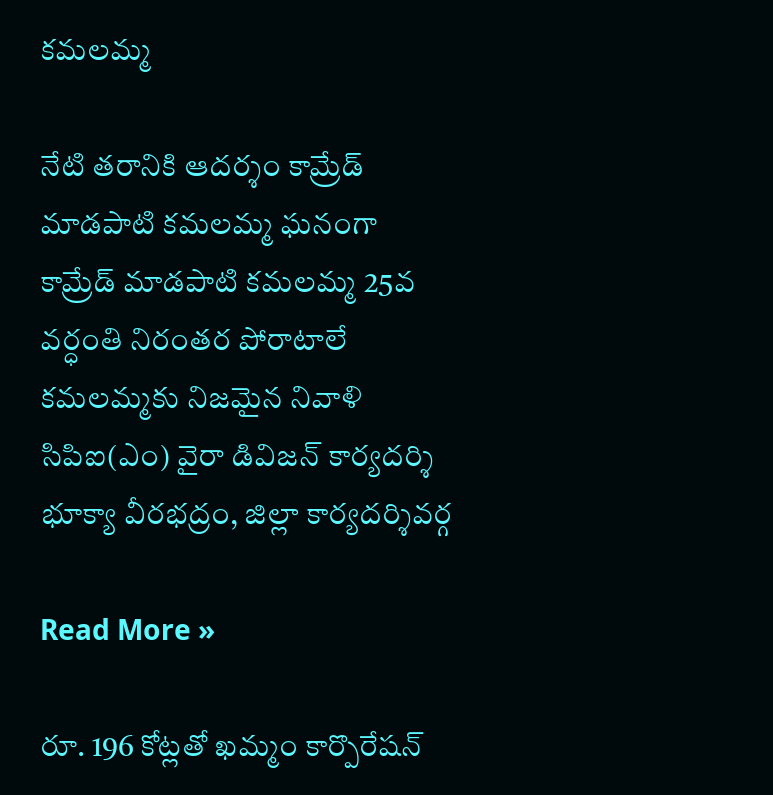కమలమ్మ

నేటి తరానికి ఆదర్శం కామ్రేడ్ మాడపాటి కమలమ్మ ఘనంగా కామ్రేడ్ మాడపాటి కమలమ్మ 25వ వర్ధంతి నిరంతర పోరాటాలే కమలమ్మకు నిజమైన నివాళి సిపిఐ(ఎం) వైరా డివిజన్ కార్యదర్శి భూక్యా వీరభద్రం, జిల్లా కార్యదర్శివర్గ

Read More »

రూ. 196 కోట్లతో ఖమ్మం కార్పొరేషన్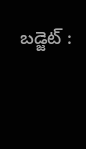బడ్జెట్ :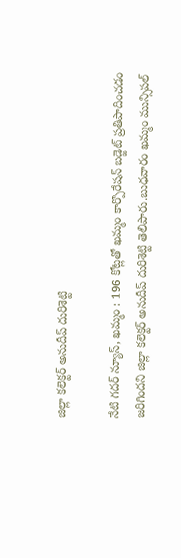జిల్లా కలెక్టర్ అనుదీప్ దురిశెట్టి

నేటి గదర్ న్యూస్, ఖమ్మం : 196 కోట్లతో ఖమ్మం కార్పొరేషన్ బడ్జెట్ ప్రతిపాదించడం జరిగిందని జిల్లా కలెక్టర్ అనుదీప్ దురిశెట్టి తెలిపారు.బుధవారం ఖమ్మం మున్సిపల్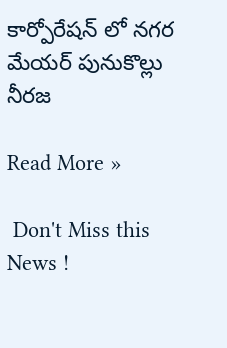కార్పోరేషన్ లో నగర మేయర్ పునుకొల్లు నీరజ

Read More »

 Don't Miss this News !